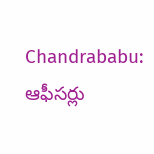Chandrababu: ఆఫీసర్లు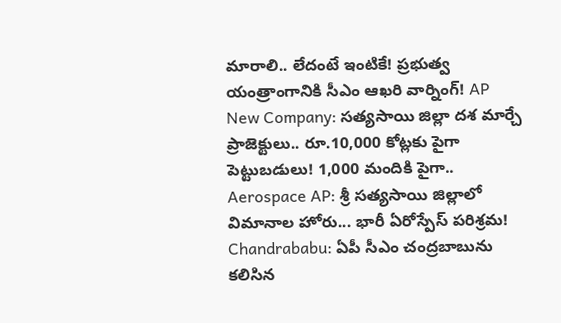మారాలి.. లేదంటే ఇంటికే! ప్రభుత్వ యంత్రాంగానికి సీఎం ఆఖరి వార్నింగ్! AP New Company: సత్యసాయి జిల్లా దశ మార్చే ప్రాజెక్టులు.. రూ.10,000 కోట్లకు పైగా పెట్టుబడులు! 1,000 మందికి పైగా.. Aerospace AP: శ్రీ సత్యసాయి జిల్లాలో విమానాల హోరు... భారీ ఏరోస్పేస్ పరిశ్రమ! Chandrababu: ఏపీ సీఎం చంద్రబాబును కలిసిన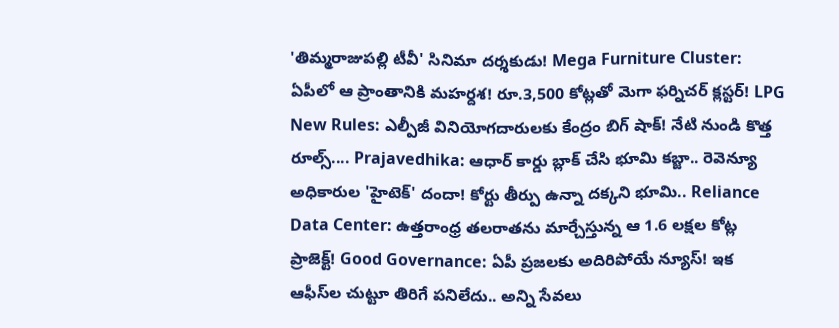'తిమ్మరాజుపల్లి టీవీ' సినిమా దర్శకుడు! Mega Furniture Cluster: ఏపీలో ఆ ప్రాంతానికి మహర్దశ! రూ.3,500 కోట్లతో మెగా ఫర్నిచర్ క్లస్టర్! LPG New Rules: ఎల్పీజీ వినియోగదారులకు కేంద్రం బిగ్ షాక్! నేటి నుండి కొత్త రూల్స్.... Prajavedhika: ఆధార్ కార్డు బ్లాక్ చేసి భూమి కబ్జా.. రెవెన్యూ అధికారుల 'హైటెక్' దందా! కోర్టు తీర్పు ఉన్నా దక్కని భూమి.. Reliance Data Center: ఉత్తరాంధ్ర తలరాతను మార్చేస్తున్న ఆ 1.6 లక్షల కోట్ల ప్రాజెక్ట్! Good Governance: ఏపీ ప్రజలకు అదిరిపోయే న్యూస్! ఇక ఆఫీస్‌ల చుట్టూ తిరిగే పనిలేదు.. అన్ని సేవలు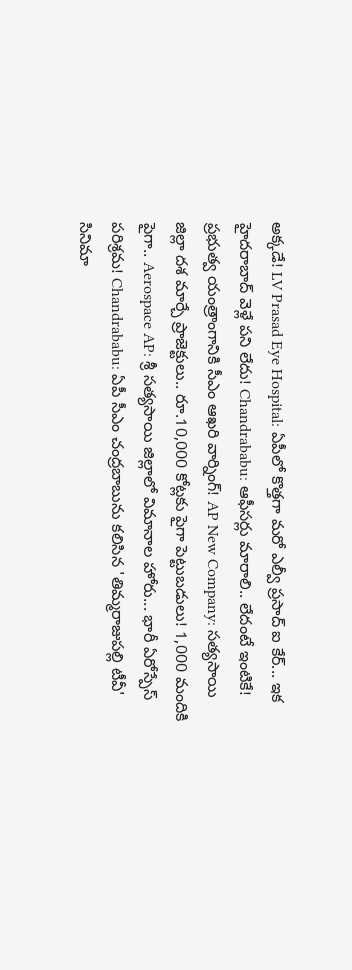అక్కడే! LV Prasad Eye Hospital: ఏపీలో కొత్తగా మరో ఎల్వీ ప్రసాద్ ఐ కేర్... ఇక హైదరాబాద్ వెళ్లే పని లేదు! Chandrababu: ఆఫీసర్లు మారాలి.. లేదంటే ఇంటికే! ప్రభుత్వ యంత్రాంగానికి సీఎం ఆఖరి వార్నింగ్! AP New Company: సత్యసాయి జిల్లా దశ మార్చే ప్రాజెక్టులు.. రూ.10,000 కోట్లకు పైగా పెట్టుబడులు! 1,000 మందికి పైగా.. Aerospace AP: శ్రీ సత్యసాయి జిల్లాలో విమానాల హోరు... భారీ ఏరోస్పేస్ పరిశ్రమ! Chandrababu: ఏపీ సీఎం చంద్రబాబును కలిసిన 'తిమ్మరాజుపల్లి టీవీ' సినిమా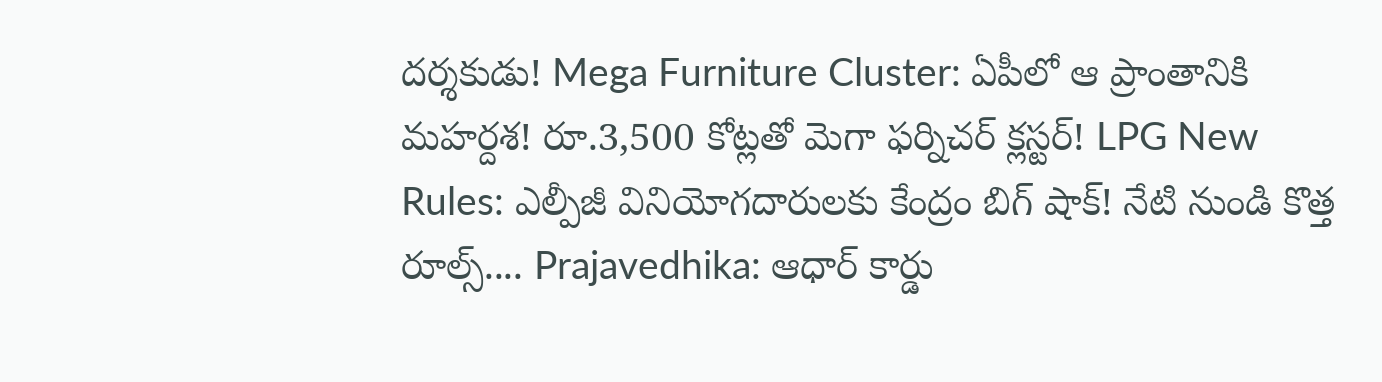దర్శకుడు! Mega Furniture Cluster: ఏపీలో ఆ ప్రాంతానికి మహర్దశ! రూ.3,500 కోట్లతో మెగా ఫర్నిచర్ క్లస్టర్! LPG New Rules: ఎల్పీజీ వినియోగదారులకు కేంద్రం బిగ్ షాక్! నేటి నుండి కొత్త రూల్స్.... Prajavedhika: ఆధార్ కార్డు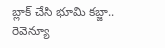బ్లాక్ చేసి భూమి కబ్జా.. రెవెన్యూ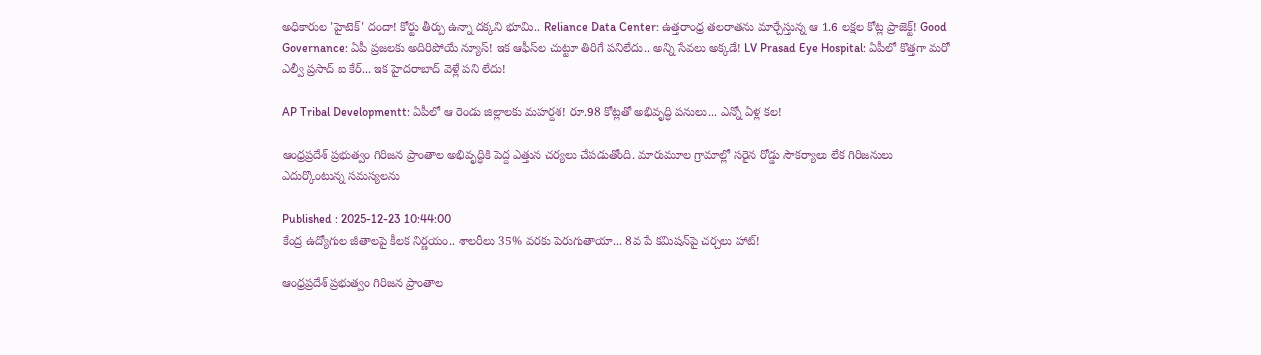అధికారుల 'హైటెక్' దందా! కోర్టు తీర్పు ఉన్నా దక్కని భూమి.. Reliance Data Center: ఉత్తరాంధ్ర తలరాతను మార్చేస్తున్న ఆ 1.6 లక్షల కోట్ల ప్రాజెక్ట్! Good Governance: ఏపీ ప్రజలకు అదిరిపోయే న్యూస్! ఇక ఆఫీస్‌ల చుట్టూ తిరిగే పనిలేదు.. అన్ని సేవలు అక్కడే! LV Prasad Eye Hospital: ఏపీలో కొత్తగా మరో ఎల్వీ ప్రసాద్ ఐ కేర్... ఇక హైదరాబాద్ వెళ్లే పని లేదు!

AP Tribal Developmentt: ఏపీలో ఆ రెండు జిల్లాలకు మహర్దశ! రూ.98 కోట్లతో అభివృద్ధి పనులు... ఎన్నో ఏళ్ల కల!

ఆంధ్రప్రదేశ్ ప్రభుత్వం గిరిజన ప్రాంతాల అభివృద్ధికి పెద్ద ఎత్తున చర్యలు చేపడుతోంది. మారుమూల గ్రామాల్లో సరైన రోడ్డు సౌకర్యాలు లేక గిరిజనులు ఎదుర్కొంటున్న సమస్యలను

Published : 2025-12-23 10:44:00
కేంద్ర ఉద్యోగుల జీతాలపై కీలక నిర్ణయం.. శాలరీలు 35% వరకు పెరుగుతాయా... 8వ పే కమిషన్‌పై చర్చలు హాట్!

ఆంధ్రప్రదేశ్ ప్రభుత్వం గిరిజన ప్రాంతాల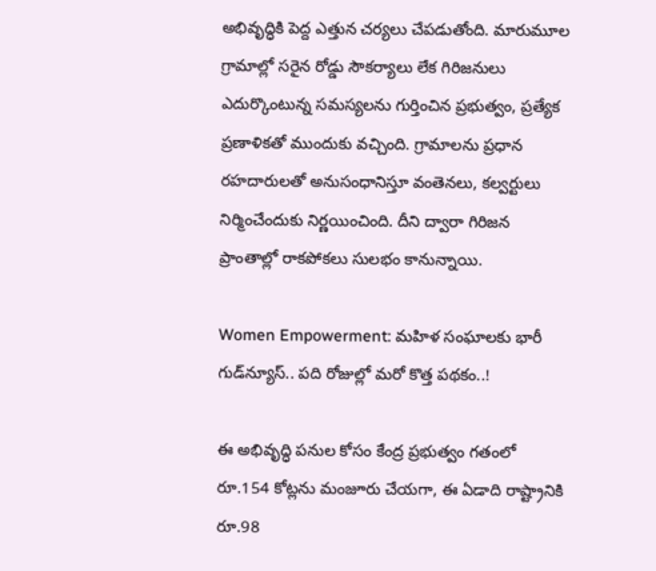అభివృద్ధికి పెద్ద ఎత్తున చర్యలు చేపడుతోంది. మారుమూల గ్రామాల్లో సరైన రోడ్డు సౌకర్యాలు లేక గిరిజనులు ఎదుర్కొంటున్న సమస్యలను గుర్తించిన ప్రభుత్వం, ప్రత్యేక ప్రణాళికతో ముందుకు వచ్చింది. గ్రామాలను ప్రధాన రహదారులతో అనుసంధానిస్తూ వంతెనలు, కల్వర్టులు నిర్మించేందుకు నిర్ణయించింది. దీని ద్వారా గిరిజన ప్రాంతాల్లో రాకపోకలు సులభం కానున్నాయి.

Women Empowerment: మహిళ సంఘాలకు భారీ గుడ్‌న్యూస్.. పది రోజుల్లో మరో కొత్త పథకం..!

ఈ అభివృద్ధి పనుల కోసం కేంద్ర ప్రభుత్వం గతంలో రూ.154 కోట్లను మంజూరు చేయగా, ఈ ఏడాది రాష్ట్రానికి రూ.98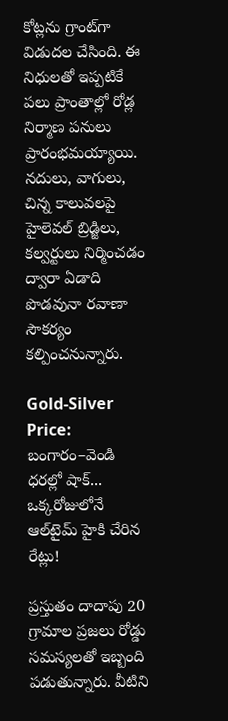కోట్లను గ్రాంట్‌గా విడుదల చేసింది. ఈ నిధులతో ఇప్పటికే పలు ప్రాంతాల్లో రోడ్ల నిర్మాణ పనులు ప్రారంభమయ్యాయి. నదులు, వాగులు, చిన్న కాలువలపై హైలెవల్ బ్రిడ్జిలు, కల్వర్టులు నిర్మించడం ద్వారా ఏడాది పొడవునా రవాణా సౌకర్యం కల్పించనున్నారు.

Gold-Silver Price: బంగారం–వెండి ధరల్లో షాక్‌... ఒక్కరోజులోనే ఆల్‌టైమ్ హైకి చేరిన రేట్లు!

ప్రస్తుతం దాదాపు 20 గ్రామాల ప్రజలు రోడ్డు సమస్యలతో ఇబ్బంది పడుతున్నారు. వీటిని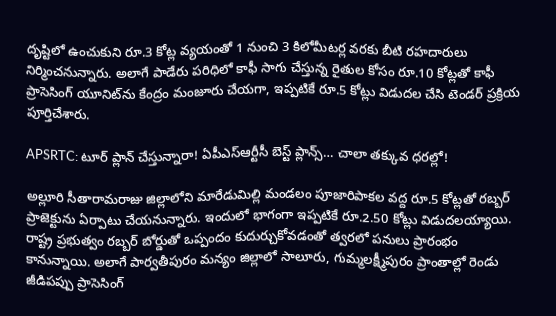దృష్టిలో ఉంచుకుని రూ.3 కోట్ల వ్యయంతో 1 నుంచి 3 కిలోమీటర్ల వరకు బీటి రహదారులు నిర్మించనున్నారు. అలాగే పాడేరు పరిధిలో కాఫీ సాగు చేస్తున్న రైతుల కోసం రూ.10 కోట్లతో కాఫీ ప్రాసెసింగ్ యూనిట్‌ను కేంద్రం మంజూరు చేయగా, ఇప్పటికే రూ.5 కోట్లు విడుదల చేసి టెండర్ ప్రక్రియ పూర్తిచేశారు.

APSRTC: టూర్ ప్లాన్ చేస్తున్నారా! ఏపీఎస్ఆర్టీసీ బెస్ట్ ప్లాన్స్… చాలా తక్కువ ధరల్లో!

అల్లూరి సీతారామరాజు జిల్లాలోని మారేడుమిల్లి మండలం పూజారిపాకల వద్ద రూ.5 కోట్లతో రబ్బర్ ప్రాజెక్టును ఏర్పాటు చేయనున్నారు. ఇందులో భాగంగా ఇప్పటికే రూ.2.50 కోట్లు విడుదలయ్యాయి. రాష్ట్ర ప్రభుత్వం రబ్బర్ బోర్డుతో ఒప్పందం కుదుర్చుకోవడంతో త్వరలో పనులు ప్రారంభం కానున్నాయి. అలాగే పార్వతీపురం మన్యం జిల్లాలో సాలూరు, గుమ్మలక్ష్మీపురం ప్రాంతాల్లో రెండు జీడిపప్పు ప్రాసెసింగ్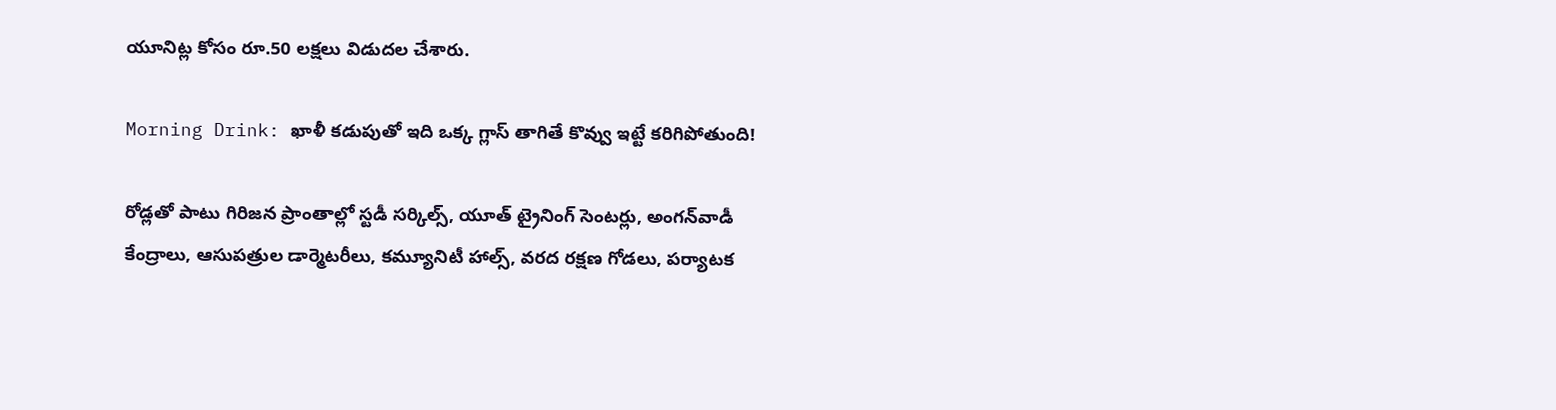యూనిట్ల కోసం రూ.50 లక్షలు విడుదల చేశారు.

Morning Drink: ఖాళీ కడుపుతో ఇది ఒక్క గ్లాస్ తాగితే కొవ్వు ఇట్టే కరిగిపోతుంది!

రోడ్లతో పాటు గిరిజన ప్రాంతాల్లో స్టడీ సర్కిల్స్, యూత్ ట్రైనింగ్ సెంటర్లు, అంగన్‌వాడీ కేంద్రాలు, ఆసుపత్రుల డార్మెటరీలు, కమ్యూనిటీ హాల్స్, వరద రక్షణ గోడలు, పర్యాటక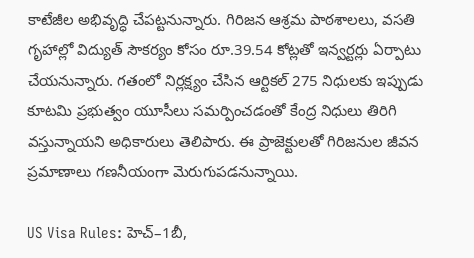కాటేజీల అభివృద్ధి చేపట్టనున్నారు. గిరిజన ఆశ్రమ పాఠశాలలు, వసతి గృహాల్లో విద్యుత్ సౌకర్యం కోసం రూ.39.54 కోట్లతో ఇన్వర్టర్లు ఏర్పాటు చేయనున్నారు. గతంలో నిర్లక్ష్యం చేసిన ఆర్టికల్ 275 నిధులకు ఇప్పుడు కూటమి ప్రభుత్వం యూసీలు సమర్పించడంతో కేంద్ర నిధులు తిరిగి వస్తున్నాయని అధికారులు తెలిపారు. ఈ ప్రాజెక్టులతో గిరిజనుల జీవన ప్రమాణాలు గణనీయంగా మెరుగుపడనున్నాయి.

US Visa Rules: హెచ్‌–1బీ,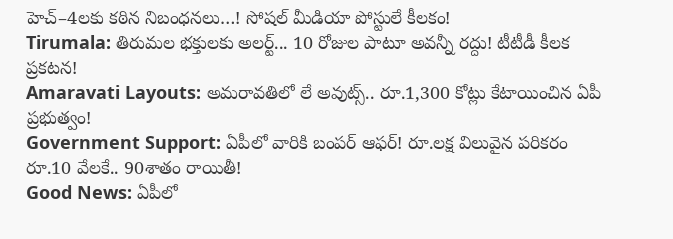హెచ్‌–4లకు కఠిన నిబంధనలు…! సోషల్ మీడియా పోస్టులే కీలకం!
Tirumala: తిరుమల భక్తులకు అలర్ట్... 10 రోజుల పాటూ అవన్నీ రద్దు! టీటీడీ కీలక ప్రకటన!
Amaravati Layouts: అమరావతిలో లే అవుట్స్.. రూ.1,300 కోట్లు కేటాయించిన ఏపీ ప్రభుత్వం!
Government Support: ఏపీలో వారికి బంపర్ ఆఫర్! రూ.లక్ష విలువైన పరికరం రూ.10 వేలకే.. 90శాతం రాయితీ!
Good News: ఏపీలో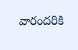వారందరికి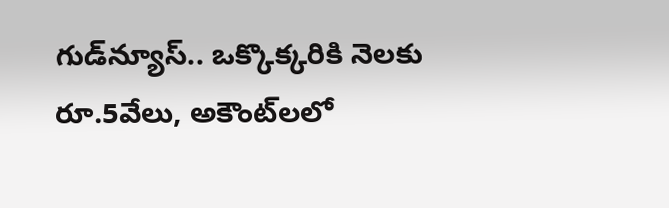గుడ్‌న్యూస్.. ఒక్కొక్కరికి నెలకు రూ.5వేలు, అకౌంట్‌లలో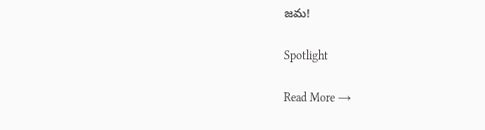జమ!

Spotlight

Read More →